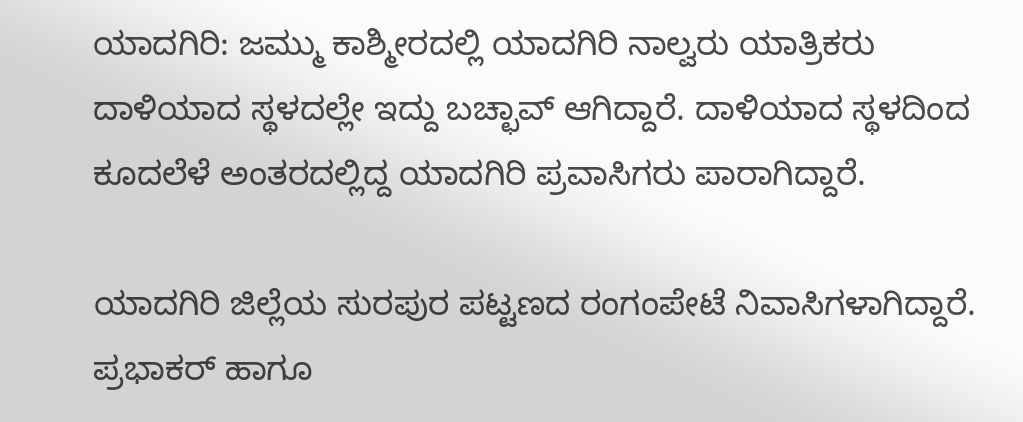ಯಾದಗಿರಿ: ಜಮ್ಮು ಕಾಶ್ಮೀರದಲ್ಲಿ ಯಾದಗಿರಿ ನಾಲ್ವರು ಯಾತ್ರಿಕರು ದಾಳಿಯಾದ ಸ್ಥಳದಲ್ಲೇ ಇದ್ದು ಬಚ್ಛಾವ್ ಆಗಿದ್ದಾರೆ. ದಾಳಿಯಾದ ಸ್ಥಳದಿಂದ ಕೂದಲೆಳೆ ಅಂತರದಲ್ಲಿದ್ದ ಯಾದಗಿರಿ ಪ್ರವಾಸಿಗರು ಪಾರಾಗಿದ್ದಾರೆ.

ಯಾದಗಿರಿ ಜಿಲ್ಲೆಯ ಸುರಪುರ ಪಟ್ಟಣದ ರಂಗಂಪೇಟೆ ನಿವಾಸಿಗಳಾಗಿದ್ದಾರೆ. ಪ್ರಭಾಕರ್ ಹಾಗೂ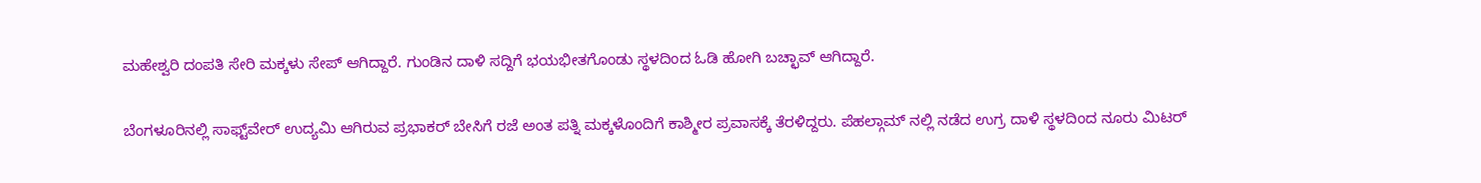ಮಹೇಶ್ವರಿ ದಂಪತಿ ಸೇರಿ‌ ಮಕ್ಕಳು ಸೇಪ್ ಆಗಿದ್ದಾರೆ. ಗುಂಡಿನ ದಾಳಿ ಸದ್ದಿಗೆ ಭಯಭೀತಗೊಂಡು ಸ್ಥಳದಿಂದ ಓಡಿ ಹೋಗಿ ಬಚ್ಛಾವ್ ಆಗಿದ್ದಾರೆ.

ಬೆಂಗಳೂರಿನಲ್ಲಿ ಸಾಫ್ಟ್‌ವೇರ್ ಉದ್ಯಮಿ ಆಗಿರುವ ಪ್ರಭಾಕರ್ ಬೇಸಿಗೆ ರಜೆ ಅಂತ ಪತ್ನಿ‌ ಮಕ್ಕಳೊಂದಿಗೆ ಕಾಶ್ಮೀರ ಪ್ರವಾಸಕ್ಕೆ ತೆರಳಿದ್ದರು. ಪೆಹಲ್ಗಾಮ್ ನಲ್ಲಿ‌ ನಡೆದ ಉಗ್ರ ದಾಳಿ ಸ್ಥಳದಿಂದ ನೂರು‌ ಮಿಟರ್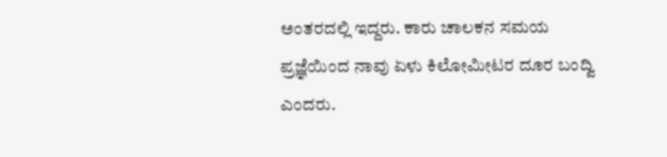ಅಂತರದಲ್ಲಿ ಇದ್ದರು. ಕಾರು ಚಾಲಕನ ಸಮಯ ಪ್ರಜ್ಞೆಯಿಂದ ನಾವು ಏಳು‌ ಕಿಲೋಮೀಟರ ದೂರ ಬಂದ್ವಿ ಎಂದರು.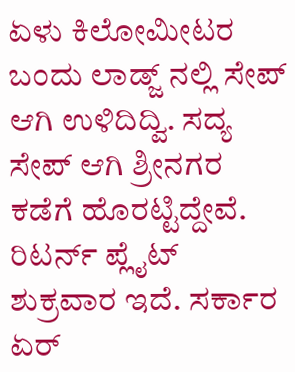ಏಳು ಕಿಲೋಮೀಟರ ಬಂದು ಲಾಡ್ಜ್ ನಲ್ಲಿ ಸೇಪ್ ಆಗಿ ಉಳಿದಿದ್ವಿ. ಸದ್ಯ ಸೇಪ್ ಆಗಿ ಶ್ರೀನಗರ ಕಡೆಗೆ ಹೊರಟ್ಟಿದ್ದೇವೆ. ರಿಟರ್ನ್ ಪ್ಲೈಟ್ ಶುಕ್ರವಾರ ಇದೆ. ಸರ್ಕಾರ ಏರ್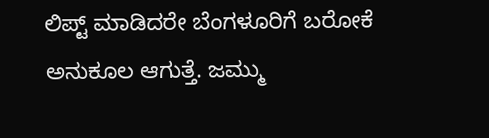ಲಿಪ್ಟ್ ಮಾಡಿದರೇ ಬೆಂಗಳೂರಿಗೆ ಬರೋಕೆ ಅನುಕೂಲ ಆಗುತ್ತೆ. ಜಮ್ಮು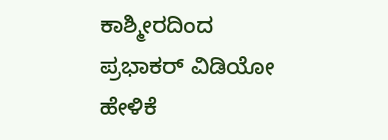ಕಾಶ್ಮೀರದಿಂದ ಪ್ರಭಾಕರ್ ವಿಡಿಯೋ ಹೇಳಿಕೆ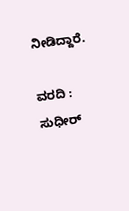ನೀಡಿದ್ದಾರೆ.

ವರದಿ : ಸುಧೀರ್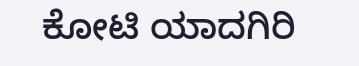ಕೋಟಿ ಯಾದಗಿರಿ